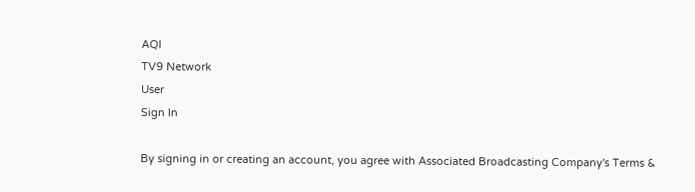AQI
TV9 Network
User
Sign In

By signing in or creating an account, you agree with Associated Broadcasting Company's Terms &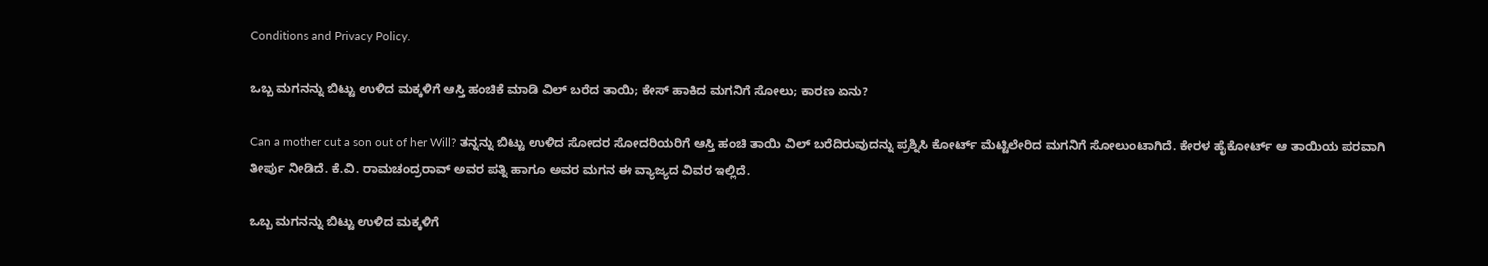Conditions and Privacy Policy.

ಒಬ್ಬ ಮಗನನ್ನು ಬಿಟ್ಟು ಉಳಿದ ಮಕ್ಕಳಿಗೆ ಆಸ್ತಿ ಹಂಚಿಕೆ ಮಾಡಿ ವಿಲ್ ಬರೆದ ತಾಯಿ; ಕೇಸ್ ಹಾಕಿದ ಮಗನಿಗೆ ಸೋಲು; ಕಾರಣ ಏನು?

Can a mother cut a son out of her Will? ತನ್ನನ್ನು ಬಿಟ್ಟು ಉಳಿದ ಸೋದರ ಸೋದರಿಯರಿಗೆ ಆಸ್ತಿ ಹಂಚಿ ತಾಯಿ ವಿಲ್ ಬರೆದಿರುವುದನ್ನು ಪ್ರಶ್ನಿಸಿ ಕೋರ್ಟ್ ಮೆಟ್ಟಿಲೇರಿದ ಮಗನಿಗೆ ಸೋಲುಂಟಾಗಿದೆ. ಕೇರಳ ಹೈಕೋರ್ಟ್ ಆ ತಾಯಿಯ ಪರವಾಗಿ ತೀರ್ಪು ನೀಡಿದೆ. ಕೆ.ವಿ. ರಾಮಚಂದ್ರರಾವ್ ಅವರ ಪತ್ನಿ ಹಾಗೂ ಅವರ ಮಗನ ಈ ವ್ಯಾಜ್ಯದ ವಿವರ ಇಲ್ಲಿದೆ.

ಒಬ್ಬ ಮಗನನ್ನು ಬಿಟ್ಟು ಉಳಿದ ಮಕ್ಕಳಿಗೆ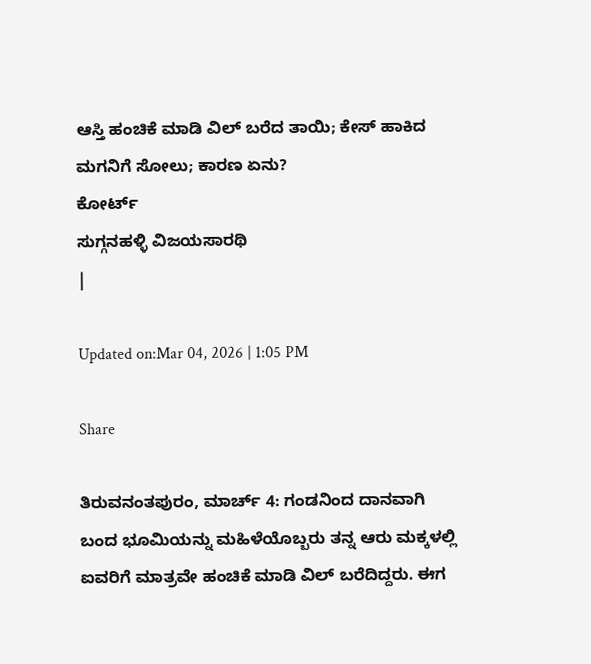ಆಸ್ತಿ ಹಂಚಿಕೆ ಮಾಡಿ ವಿಲ್ ಬರೆದ ತಾಯಿ; ಕೇಸ್ ಹಾಕಿದ ಮಗನಿಗೆ ಸೋಲು; ಕಾರಣ ಏನು?
ಕೋರ್ಟ್
ಸುಗ್ಗನಹಳ್ಳಿ ವಿಜಯಸಾರಥಿ
|

Updated on:Mar 04, 2026 | 1:05 PM

Share

ತಿರುವನಂತಪುರಂ, ಮಾರ್ಚ್ 4: ಗಂಡನಿಂದ ದಾನವಾಗಿ ಬಂದ ಭೂಮಿಯನ್ನು ಮಹಿಳೆಯೊಬ್ಬರು ತನ್ನ ಆರು ಮಕ್ಕಳಲ್ಲಿ ಐವರಿಗೆ ಮಾತ್ರವೇ ಹಂಚಿಕೆ ಮಾಡಿ ವಿಲ್ ಬರೆದಿದ್ದರು. ಈಗ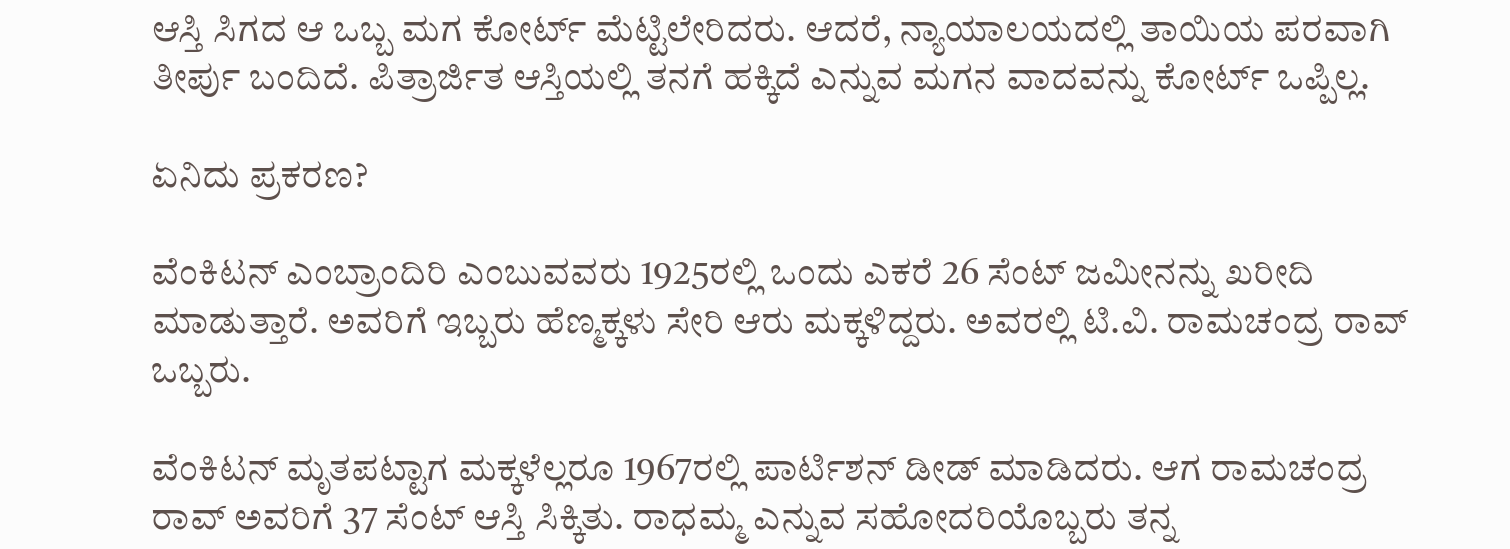ಆಸ್ತಿ ಸಿಗದ ಆ ಒಬ್ಬ ಮಗ ಕೋರ್ಟ್ ಮೆಟ್ಟಿಲೇರಿದರು. ಆದರೆ, ನ್ಯಾಯಾಲಯದಲ್ಲಿ ತಾಯಿಯ ಪರವಾಗಿ ತೀರ್ಪು ಬಂದಿದೆ. ಪಿತ್ರಾರ್ಜಿತ ಆಸ್ತಿಯಲ್ಲಿ ತನಗೆ ಹಕ್ಕಿದೆ ಎನ್ನುವ ಮಗನ ವಾದವನ್ನು ಕೋರ್ಟ್ ಒಪ್ಪಿಲ್ಲ.

ಏನಿದು ಪ್ರಕರಣ?

ವೆಂಕಿಟನ್ ಎಂಬ್ರಾಂದಿರಿ ಎಂಬುವವರು 1925ರಲ್ಲಿ ಒಂದು ಎಕರೆ 26 ಸೆಂಟ್ ಜಮೀನನ್ನು ಖರೀದಿ ಮಾಡುತ್ತಾರೆ. ಅವರಿಗೆ ಇಬ್ಬರು ಹೆಣ್ಮಕ್ಕಳು ಸೇರಿ ಆರು ಮಕ್ಕಳಿದ್ದರು. ಅವರಲ್ಲಿ ಟಿ.ವಿ. ರಾಮಚಂದ್ರ ರಾವ್ ಒಬ್ಬರು.

ವೆಂಕಿಟನ್ ಮೃತಪಟ್ಟಾಗ ಮಕ್ಕಳೆಲ್ಲರೂ 1967ರಲ್ಲಿ ಪಾರ್ಟಿಶನ್ ಡೀಡ್ ಮಾಡಿದರು. ಆಗ ರಾಮಚಂದ್ರ ರಾವ್ ಅವರಿಗೆ 37 ಸೆಂಟ್ ಆಸ್ತಿ ಸಿಕ್ಕಿತು. ರಾಧಮ್ಮ ಎನ್ನುವ ಸಹೋದರಿಯೊಬ್ಬರು ತನ್ನ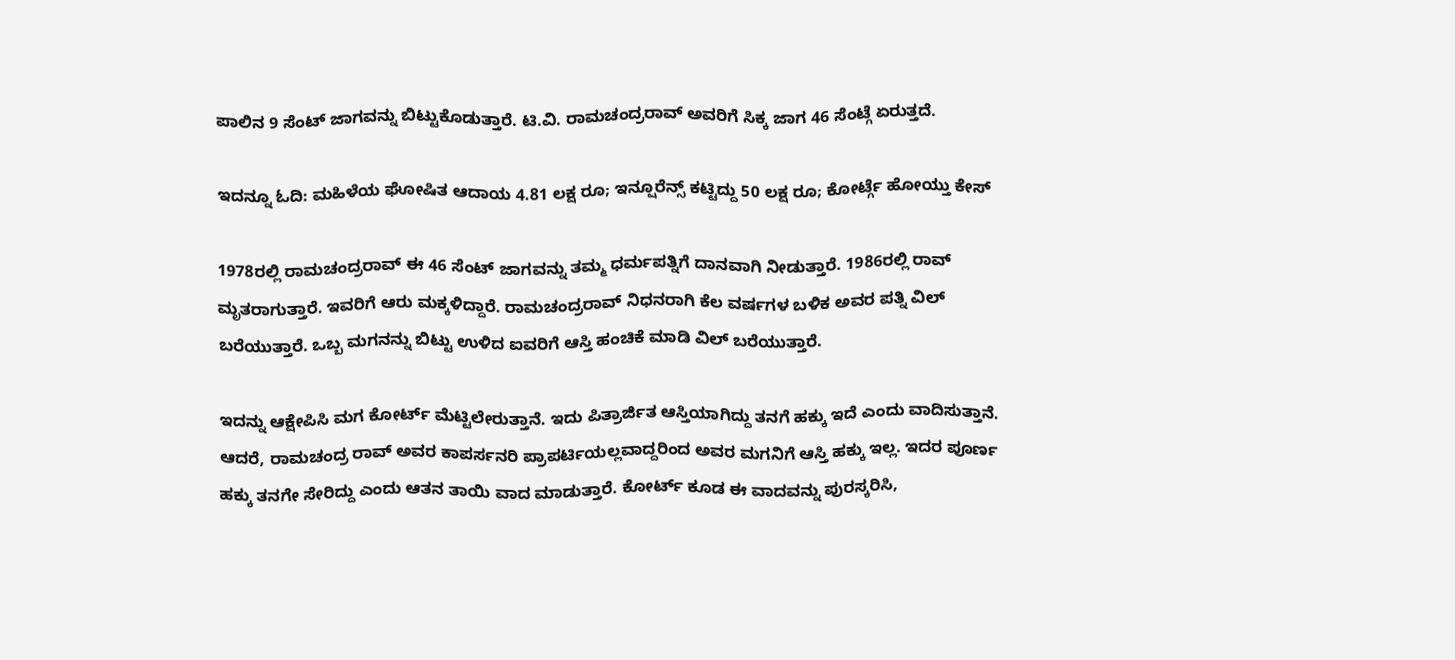ಪಾಲಿನ 9 ಸೆಂಟ್ ಜಾಗವನ್ನು ಬಿಟ್ಟುಕೊಡುತ್ತಾರೆ. ಟಿ.ವಿ. ರಾಮಚಂದ್ರರಾವ್ ಅವರಿಗೆ ಸಿಕ್ಕ ಜಾಗ 46 ಸೆಂಟ್ಗೆ ಏರುತ್ತದೆ.

ಇದನ್ನೂ ಓದಿ: ಮಹಿಳೆಯ ಘೋಷಿತ ಆದಾಯ 4.81 ಲಕ್ಷ ರೂ; ಇನ್ಷೂರೆನ್ಸ್ ಕಟ್ಟಿದ್ದು 50 ಲಕ್ಷ ರೂ; ಕೋರ್ಟ್ಗೆ ಹೋಯ್ತು ಕೇಸ್

1978ರಲ್ಲಿ ರಾಮಚಂದ್ರರಾವ್ ಈ 46 ಸೆಂಟ್ ಜಾಗವನ್ನು ತಮ್ಮ ಧರ್ಮಪತ್ನಿಗೆ ದಾನವಾಗಿ ನೀಡುತ್ತಾರೆ. 1986ರಲ್ಲಿ ರಾವ್ ಮೃತರಾಗುತ್ತಾರೆ. ಇವರಿಗೆ ಆರು ಮಕ್ಕಳಿದ್ದಾರೆ. ರಾಮಚಂದ್ರರಾವ್ ನಿಧನರಾಗಿ ಕೆಲ ವರ್ಷಗಳ ಬಳಿಕ ಅವರ ಪತ್ನಿ ವಿಲ್ ಬರೆಯುತ್ತಾರೆ. ಒಬ್ಬ ಮಗನನ್ನು ಬಿಟ್ಟು ಉಳಿದ ಐವರಿಗೆ ಆಸ್ತಿ ಹಂಚಿಕೆ ಮಾಡಿ ವಿಲ್ ಬರೆಯುತ್ತಾರೆ.

ಇದನ್ನು ಆಕ್ಷೇಪಿಸಿ ಮಗ ಕೋರ್ಟ್ ಮೆಟ್ಟಿಲೇರುತ್ತಾನೆ. ಇದು ಪಿತ್ರಾರ್ಜಿತ ಆಸ್ತಿಯಾಗಿದ್ದು ತನಗೆ ಹಕ್ಕು ಇದೆ ಎಂದು ವಾದಿಸುತ್ತಾನೆ. ಆದರೆ, ರಾಮಚಂದ್ರ ರಾವ್ ಅವರ ಕಾಪರ್ಸನರಿ ಪ್ರಾಪರ್ಟಿಯಲ್ಲವಾದ್ದರಿಂದ ಅವರ ಮಗನಿಗೆ ಆಸ್ತಿ ಹಕ್ಕು ಇಲ್ಲ. ಇದರ ಪೂರ್ಣ ಹಕ್ಕು ತನಗೇ ಸೇರಿದ್ದು ಎಂದು ಆತನ ತಾಯಿ ವಾದ ಮಾಡುತ್ತಾರೆ. ಕೋರ್ಟ್ ಕೂಡ ಈ ವಾದವನ್ನು ಪುರಸ್ಕರಿಸಿ,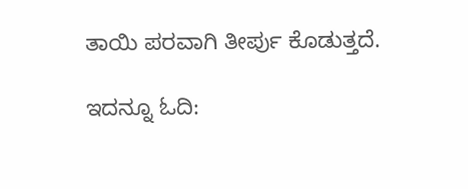ತಾಯಿ ಪರವಾಗಿ ತೀರ್ಪು ಕೊಡುತ್ತದೆ.

ಇದನ್ನೂ ಓದಿ: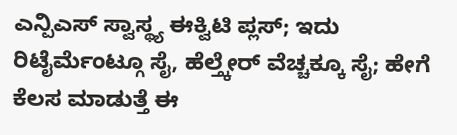ಎನ್ಪಿಎಸ್ ಸ್ವಾಸ್ಥ್ಯ ಈಕ್ವಿಟಿ ಪ್ಲಸ್; ಇದು ರಿಟೈರ್ಮೆಂಟ್ಗೂ ಸೈ, ಹೆಲ್ತ್ಕೇರ್ ವೆಚ್ಚಕ್ಕೂ ಸೈ; ಹೇಗೆ ಕೆಲಸ ಮಾಡುತ್ತೆ ಈ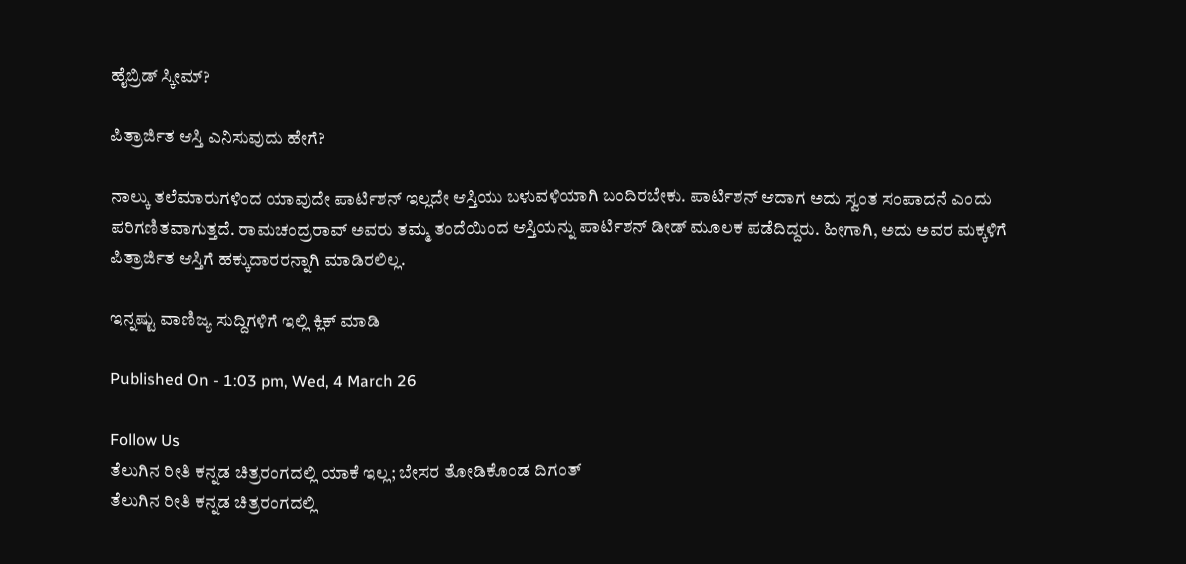ಹೈಬ್ರಿಡ್ ಸ್ಕೀಮ್?

ಪಿತ್ರಾರ್ಜಿತ ಆಸ್ತಿ ಎನಿಸುವುದು ಹೇಗೆ?

ನಾಲ್ಕು ತಲೆಮಾರುಗಳಿಂದ ಯಾವುದೇ ಪಾರ್ಟಿಶನ್ ಇಲ್ಲದೇ ಆಸ್ತಿಯು ಬಳುವಳಿಯಾಗಿ ಬಂದಿರಬೇಕು. ಪಾರ್ಟಿಶನ್ ಆದಾಗ ಅದು ಸ್ವಂತ ಸಂಪಾದನೆ ಎಂದು ಪರಿಗಣಿತವಾಗುತ್ತದೆ. ರಾಮಚಂದ್ರರಾವ್ ಅವರು ತಮ್ಮ ತಂದೆಯಿಂದ ಆಸ್ತಿಯನ್ನು ಪಾರ್ಟಿಶನ್ ಡೀಡ್ ಮೂಲಕ ಪಡೆದಿದ್ದರು. ಹೀಗಾಗಿ, ಅದು ಅವರ ಮಕ್ಕಳಿಗೆ ಪಿತ್ರಾರ್ಜಿತ ಆಸ್ತಿಗೆ ಹಕ್ಕುದಾರರನ್ನಾಗಿ ಮಾಡಿರಲಿಲ್ಲ.

ಇನ್ನಷ್ಟು ವಾಣಿಜ್ಯ ಸುದ್ದಿಗಳಿಗೆ ಇಲ್ಲಿ ಕ್ಲಿಕ್ ಮಾಡಿ

Published On - 1:03 pm, Wed, 4 March 26

Follow Us
ತೆಲುಗಿನ ರೀತಿ ಕನ್ನಡ ಚಿತ್ರರಂಗದಲ್ಲಿ ಯಾಕೆ ಇಲ್ಲ; ಬೇಸರ ತೋಡಿಕೊಂಡ ದಿಗಂತ್
ತೆಲುಗಿನ ರೀತಿ ಕನ್ನಡ ಚಿತ್ರರಂಗದಲ್ಲಿ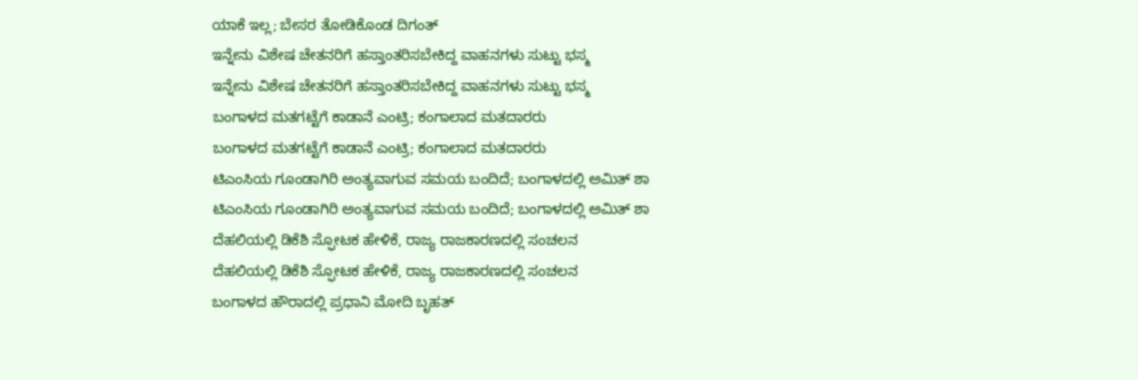ಯಾಕೆ ಇಲ್ಲ; ಬೇಸರ ತೋಡಿಕೊಂಡ ದಿಗಂತ್
ಇನ್ನೇನು ವಿಶೇಷ ಚೇತನರಿಗೆ ಹಸ್ತಾಂತರಿಸಬೇಕಿದ್ದ ವಾಹನಗಳು ಸುಟ್ಟು ಭಸ್ಮ
ಇನ್ನೇನು ವಿಶೇಷ ಚೇತನರಿಗೆ ಹಸ್ತಾಂತರಿಸಬೇಕಿದ್ದ ವಾಹನಗಳು ಸುಟ್ಟು ಭಸ್ಮ
ಬಂಗಾಳದ ಮತಗಟ್ಟೆಗೆ ಕಾಡಾನೆ ಎಂಟ್ರಿ; ಕಂಗಾಲಾದ ಮತದಾರರು
ಬಂಗಾಳದ ಮತಗಟ್ಟೆಗೆ ಕಾಡಾನೆ ಎಂಟ್ರಿ; ಕಂಗಾಲಾದ ಮತದಾರರು
ಟಿಎಂಸಿಯ ಗೂಂಡಾಗಿರಿ ಅಂತ್ಯವಾಗುವ ಸಮಯ ಬಂದಿದೆ; ಬಂಗಾಳದಲ್ಲಿ ಅಮಿತ್ ಶಾ
ಟಿಎಂಸಿಯ ಗೂಂಡಾಗಿರಿ ಅಂತ್ಯವಾಗುವ ಸಮಯ ಬಂದಿದೆ; ಬಂಗಾಳದಲ್ಲಿ ಅಮಿತ್ ಶಾ
ದೆಹಲಿಯಲ್ಲಿ ಡಿಕೆಶಿ ಸ್ಫೋಟಕ ಹೇಳಿಕೆ, ರಾಜ್ಯ ರಾಜಕಾರಣದಲ್ಲಿ ಸಂಚಲನ
ದೆಹಲಿಯಲ್ಲಿ ಡಿಕೆಶಿ ಸ್ಫೋಟಕ ಹೇಳಿಕೆ, ರಾಜ್ಯ ರಾಜಕಾರಣದಲ್ಲಿ ಸಂಚಲನ
ಬಂಗಾಳದ ಹೌರಾದಲ್ಲಿ ಪ್ರಧಾನಿ ಮೋದಿ ಬೃಹತ್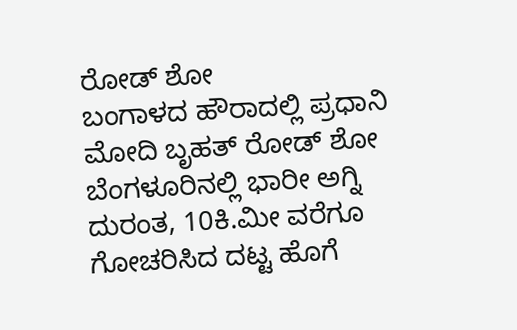ರೋಡ್ ಶೋ
ಬಂಗಾಳದ ಹೌರಾದಲ್ಲಿ ಪ್ರಧಾನಿ ಮೋದಿ ಬೃಹತ್ ರೋಡ್ ಶೋ
ಬೆಂಗಳೂರಿನಲ್ಲಿ ಭಾರೀ ಅಗ್ನಿ ದುರಂತ, 10ಕಿ.ಮೀ ವರೆಗೂ ಗೋಚರಿಸಿದ ದಟ್ಟ ಹೊಗೆ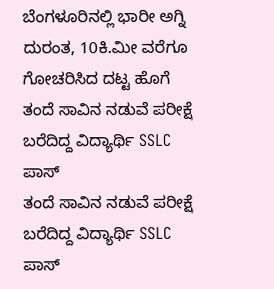ಬೆಂಗಳೂರಿನಲ್ಲಿ ಭಾರೀ ಅಗ್ನಿ ದುರಂತ, 10ಕಿ.ಮೀ ವರೆಗೂ ಗೋಚರಿಸಿದ ದಟ್ಟ ಹೊಗೆ
ತಂದೆ ಸಾವಿನ ನಡುವೆ ಪರೀಕ್ಷೆ ಬರೆದಿದ್ದ ವಿದ್ಯಾರ್ಥಿ SSLC ಪಾಸ್
ತಂದೆ ಸಾವಿನ ನಡುವೆ ಪರೀಕ್ಷೆ ಬರೆದಿದ್ದ ವಿದ್ಯಾರ್ಥಿ SSLC ಪಾಸ್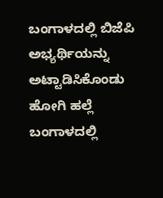ಬಂಗಾಳದಲ್ಲಿ ಬಿಜೆಪಿ ಅಭ್ಯರ್ಥಿಯನ್ನು ಅಟ್ಟಾಡಿಸಿಕೊಂಡು ಹೋಗಿ ಹಲ್ಲೆ
ಬಂಗಾಳದಲ್ಲಿ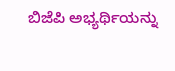ಬಿಜೆಪಿ ಅಭ್ಯರ್ಥಿಯನ್ನು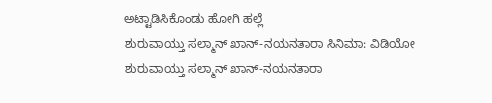ಅಟ್ಟಾಡಿಸಿಕೊಂಡು ಹೋಗಿ ಹಲ್ಲೆ
ಶುರುವಾಯ್ತು ಸಲ್ಮಾನ್ ಖಾನ್-ನಯನತಾರಾ ಸಿನಿಮಾ: ವಿಡಿಯೋ
ಶುರುವಾಯ್ತು ಸಲ್ಮಾನ್ ಖಾನ್-ನಯನತಾರಾ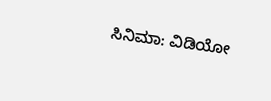ಸಿನಿಮಾ: ವಿಡಿಯೋ